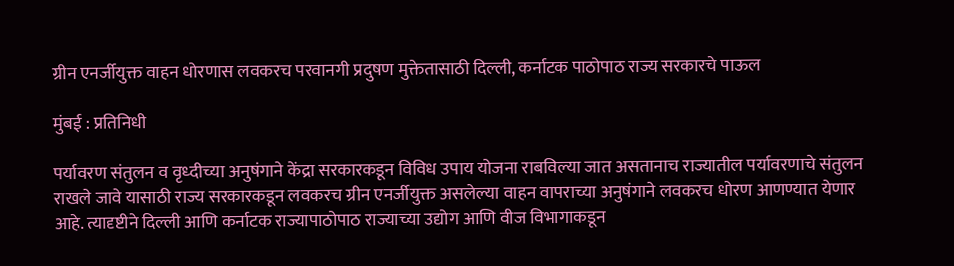ग्रीन एनर्जीयुक्त वाहन धोरणास लवकरच परवानगी प्रदुषण मुक्तेतासाठी दिल्ली, कर्नाटक पाठोपाठ राज्य सरकारचे पाऊल

मुंबई : प्रतिनिधी

पर्यावरण संतुलन व वृध्दीच्या अनुषंगाने केंद्रा सरकारकडून विविध उपाय योजना राबविल्या जात असतानाच राज्यातील पर्यावरणाचे संतुलन राखले जावे यासाठी राज्य सरकारकडून लवकरच ग्रीन एनर्जीयुक्त असलेल्या वाहन वापराच्या अनुषंगाने लवकरच धोरण आणण्यात येणार आहे. त्यादृष्टीने दिल्ली आणि कर्नाटक राज्यापाठोपाठ राज्याच्या उद्योग आणि वीज विभागाकडून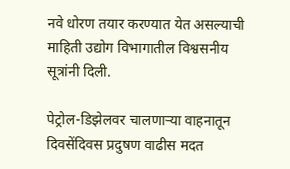नवे धोरण तयार करण्यात येत असल्याची माहिती उद्योग विभागातील विश्वसनीय सूत्रांनी दिली.

पेट्रोल-डिझेलवर चालणाऱ्या वाहनातून दिवसेंदिवस प्रदुषण वाढीस मदत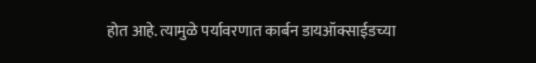होत आहे. त्यामुळे पर्यावरणात कार्बन डायऑक्साईडच्या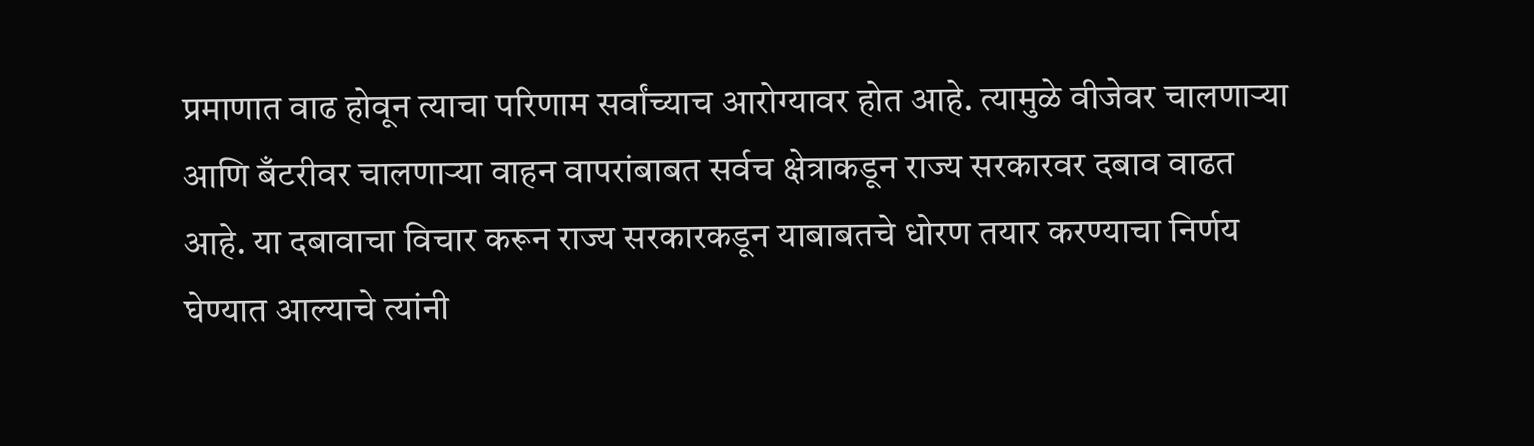प्रमाणात वाढ होवून त्याचा परिणाम सर्वांच्याच आरोग्यावर होत आहे. त्यामुळे वीजेवर चालणाऱ्या आणि बँटरीवर चालणाऱ्या वाहन वापरांबाबत सर्वच क्षेत्राकडून राज्य सरकारवर दबाव वाढत आहे. या दबावाचा विचार करून राज्य सरकारकडून याबाबतचे धोरण तयार करण्याचा निर्णय घेण्यात आल्याचे त्यांनी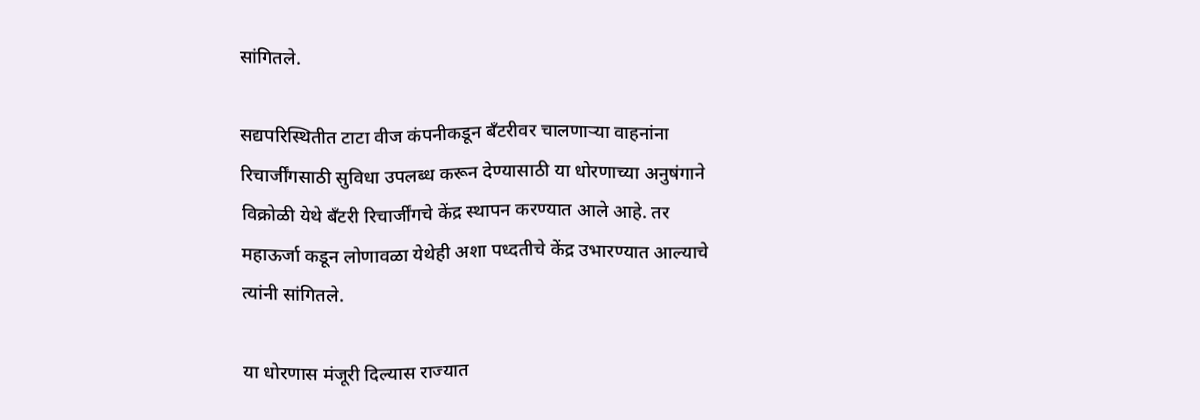सांगितले.

सद्यपरिस्थितीत टाटा वीज कंपनीकडून बँटरीवर चालणाऱ्या वाहनांना रिचार्जींगसाठी सुविधा उपलब्ध करून देण्यासाठी या धोरणाच्या अनुषंगाने विक्रोळी येथे बँटरी रिचार्जींगचे केंद्र स्थापन करण्यात आले आहे. तर महाऊर्जा कडून लोणावळा येथेही अशा पध्दतीचे केंद्र उभारण्यात आल्याचे त्यांनी सांगितले.

या धोरणास मंजूरी दिल्यास राज्यात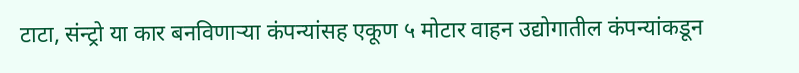टाटा, संन्ट्रो या कार बनविणाऱ्या कंपन्यांसह एकूण ५ मोटार वाहन उद्योगातील कंपन्यांकडून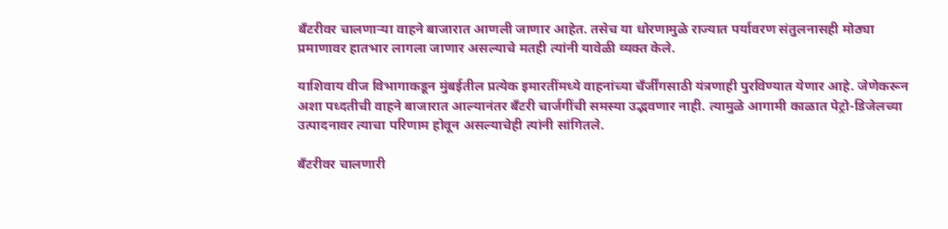बँटरीवर चालणाऱ्या वाहने बाजारात आणली जाणार आहेत. तसेच या धोरणामुळे राज्यात पर्यावरण संतुलनासही मोठ्या प्रमाणावर हातभार लागला जाणार असल्याचे मतही त्यांनी यावेळी व्यक्त केले.

याशिवाय वीज विभागाकडून मुंबईतील प्रत्येक इमारतींमध्ये वाहनांच्या चँर्जींगसाठी यंत्रणाही पुरविण्यात येणार आहे. जेणेकरून अशा पध्दतीची वाहने बाजारात आल्यानंतर बँटरी चार्जगींची समस्या उद्भवणार नाही. त्यामुळे आगामी काळात पेट्रो-डिजेलच्या उत्पादनावर त्याचा परिणाम होवून असल्याचेही त्यांनी सांगितले.

बँटरीवर चालणारी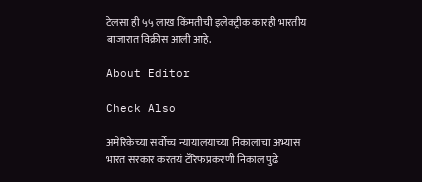टेलसा ही ५५ लाख किंमतीची इलेक्ट्रीक कारही भारतीय बाजारात विक्रीस आली आहे.

About Editor

Check Also

अमेरिकेच्या सर्वोच्च न्यायालयाच्या निकालाचा अभ्यास भारत सरकार करतयं टॅरिफप्रकरणी निकाल पुढे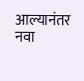आल्यानंतर नवा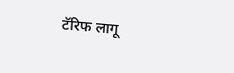टॅरिफ लागू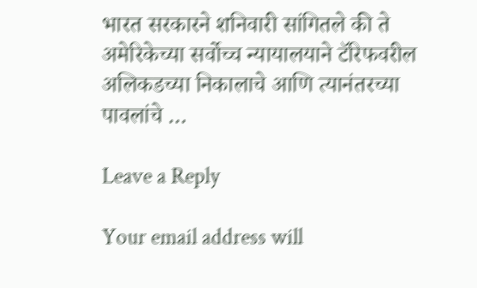भारत सरकारने शनिवारी सांगितले की ते अमेरिकेच्या सर्वोच्च न्यायालयाने टॅरिफवरील अलिकडच्या निकालाचे आणि त्यानंतरच्या पावलांचे …

Leave a Reply

Your email address will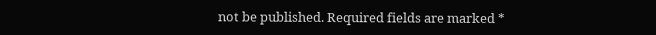not be published. Required fields are marked *